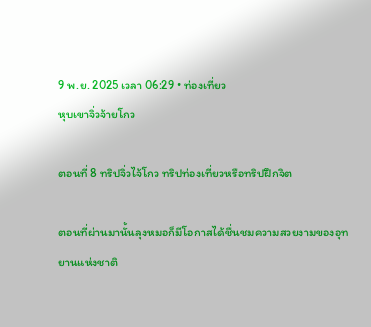9 พ.ย. 2025 เวลา 06:29 • ท่องเที่ยว
หุบเขาจิ่วจ้ายโกว

ตอนที่ 8 ทริปจิ่วไจ้โกว ทริปท่องเที่ยวหรือทริปฝึกจิต

ตอนที่ผ่านมานั้นลุงหมอก็มีโอกาสได้ชื่นชมความสวยงามของอุทยานแห่งชาติ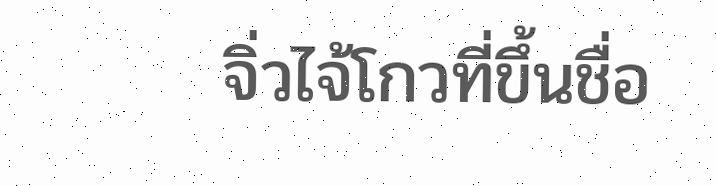จิ่วไจ้โกวที่ขึ้นชื่อ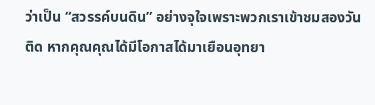ว่าเป็น “สวรรค์บนดิน” อย่างจุใจเพราะพวกเราเข้าชมสองวันติด หากคุณคุณได้มีโอกาสได้มาเยือนอุทยา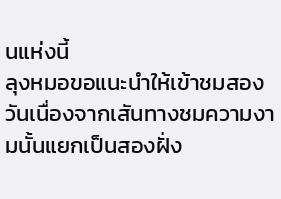นแห่งนี้
ลุงหมอขอแนะนำให้เข้าชมสองวันเนื่องจากเสันทางชมความงามนั้นแยกเป็นสองฝั่ง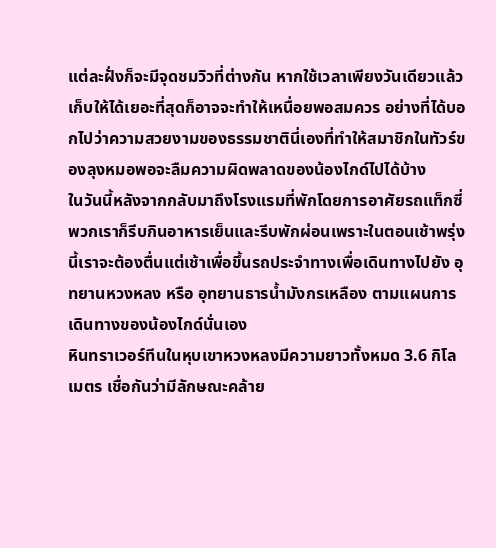แต่ละฝั่งก็จะมีจุดชมวิวที่ต่างกัน หากใช้เวลาเพียงวันเดียวแล้วเก็บให้ได้เยอะที่สุดก็อาจจะทำให้เหนื่อยพอสมควร อย่างที่ได้บอกไปว่าความสวยงามของธรรมชาตินี่เองที่ทำให้สมาชิกในทัวร์ของลุงหมอพอจะลืมความผิดพลาดของน้องไกด์ไปได้บ้าง
ในวันนี้หลังจากกลับมาถึงโรงแรมที่พักโดยการอาศัยรถแท็กซี่ พวกเราก็รีบกินอาหารเย็นและรีบพักผ่อนเพราะในตอนเช้าพรุ่งนี้เราจะต้องตื่นแต่เช้าเพื่อขึ้นรถประจำทางเพื่อเดินทางไปยัง อุทยานหวงหลง หรือ อุทยานธารน้ำมังกรเหลือง ตามแผนการเดินทางของน้องไกด์นั่นเอง
หินทราเวอร์ทีนในหุบเขาหวงหลงมีความยาวทั้งหมด 3.6 กิโลเมตร เชื่อกันว่ามีลักษณะคล้าย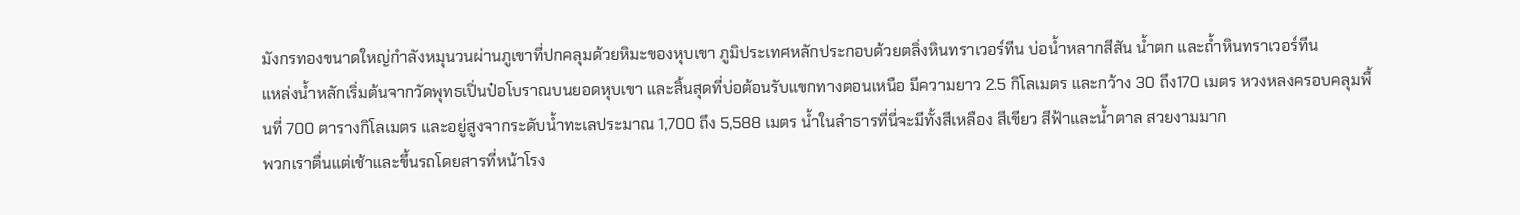มังกรทองขนาดใหญ่กำลังหมุนวนผ่านภูเขาที่ปกคลุมด้วยหิมะของหุบเขา ภูมิประเทศหลักประกอบด้วยตลิ่งหินทราเวอร์ทีน บ่อน้ำหลากสีสัน น้ำตก และถ้ำหินทราเวอร์ทีน
แหล่งน้ำหลักเริ่มต้นจากวัดพุทธเปิ่นป๋อโบราณบนยอดหุบเขา และสิ้นสุดที่บ่อต้อนรับแขกทางตอนเหนือ มีความยาว 2.5 กิโลเมตร และกว้าง 30 ถึง170 เมตร หวงหลงครอบคลุมพื้นที่ 700 ตารางกิโลเมตร และอยู่สูงจากระดับน้ำทะเลประมาณ 1,700 ถึง 5,588 เมตร น้ำในลำธารที่นี่จะมีทั้งสีเหลือง สีเขียว สีฟ้าและน้ำตาล สวยงามมาก
พวกเราตื่นแต่เช้าและขึ้นรถโดยสารที่หน้าโรง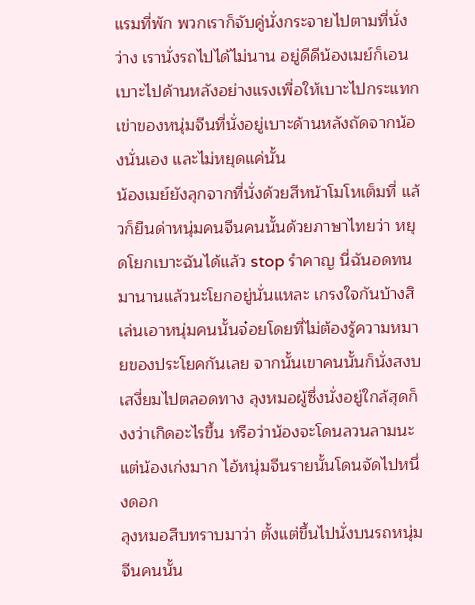แรมที่พัก พวกเราก็จับคู่นั่งกระจายไปตามที่นั่งว่าง เรานั่งรถไปได้ไม่นาน อยู่ดีดีน้องเมย์ก็เอนเบาะไปด้านหลังอย่างแรงเพื่อให้เบาะไปกระแทกเข่าของหนุ่มจีนที่นั่งอยู่เบาะด้านหลังถัดจากน้องนั่นเอง และไม่หยุดแค่นั้น
น้องเมย์ยังลุกจากที่นั่งด้วยสีหน้าโมโหเต็มที่ แล้วก็ยืนด่าหนุ่มคนจีนคนนั้นด้วยภาษาไทยว่า หยุดโยกเบาะฉันได้แล้ว stop รำคาญ นี่ฉันอดทนมานานแล้วนะโยกอยู่นั่นแหละ เกรงใจกันบ้างสิ เล่นเอาหนุ่มคนนั้นจ๋อยโดยที่ไม่ต้องรู้ความหมายของประโยคกันเลย จากนั้นเขาคนนั้นก็นั่งสงบเสงี่ยมไปตลอดทาง ลุงหมอผู้ซึ่งนั่งอยู่ใกล้สุดก็งงว่าเกิดอะไรขึ้น หรือว่าน้องจะโดนลวนลามนะ แต่น้องเก่งมาก ไอ้หนุ่มจีนรายนั้นโดนจัดไปหนึ่งดอก
ลุงหมอสืบทราบมาว่า ตั้งแต่ขึ้นไปนั่งบนรถหนุ่มจีนคนนั้น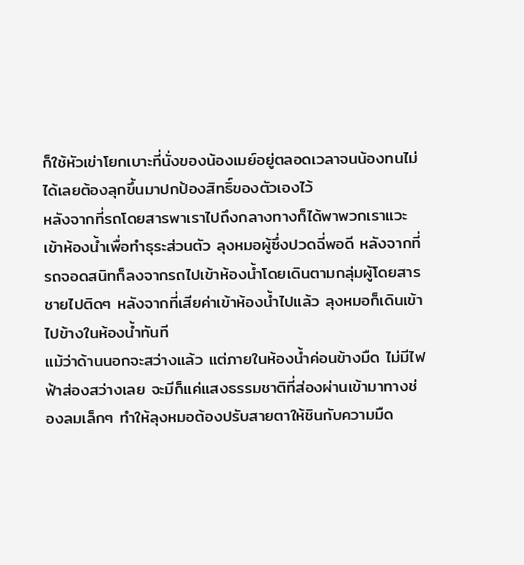ก็ใช้หัวเข่าโยกเบาะที่นั่งของน้องเมย์อยู่ตลอดเวลาจนน้องทนไม่ได้เลยต้องลุกขึ้นมาปกป้องสิทธิ์ของตัวเองไว้
หลังจากที่รถโดยสารพาเราไปถึงกลางทางก็ได้พาพวกเราแวะเข้าห้องน้ำเพื่อทำธุระส่วนตัว ลุงหมอผู้ซึ่งปวดฉี่พอดี หลังจากที่รถจอดสนิทก็ลงจากรถไปเข้าห้องน้ำโดยเดินตามกลุ่มผู้โดยสารชายไปติดๆ หลังจากที่เสียค่าเข้าห้องน้ำไปแล้ว ลุงหมอก็เดินเข้าไปข้างในห้องน้ำทันที
แม้ว่าด้านนอกจะสว่างแล้ว แต่ภายในห้องน้ำค่อนข้างมืด ไม่มีไฟฟ้าส่องสว่างเลย จะมีก็แค่แสงธรรมชาติที่ส่องผ่านเข้ามาทางช่องลมเล็กๆ ทำให้ลุงหมอต้องปรับสายตาให้ชินกับความมืด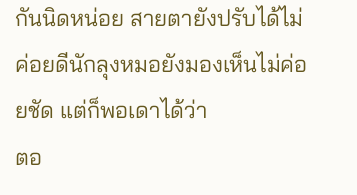กันนิดหน่อย สายตายังปรับได้ไม่ค่อยดีนักลุงหมอยังมองเห็นไม่ค่อยชัด แต่ก็พอเดาได้ว่า
ตอ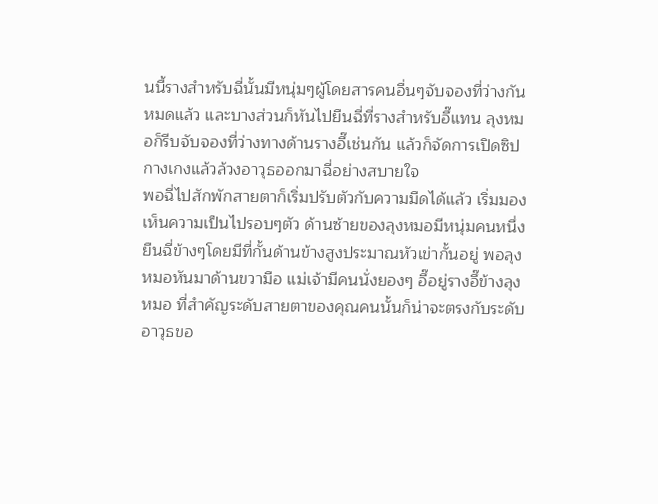นนี้รางสำหรับฉี่นั้นมีหนุ่มๆผู้โดยสารคนอื่นๆจับจองที่ว่างกันหมดแล้ว และบางส่วนก็หันไปยืนฉี่ที่รางสำหรับอึ๊แทน ลุงหมอก็รีบจับจองที่ว่างทางด้านรางอึ๊เช่นกัน แล้วก็จัดการเปิดซิปกางเกงแล้วล้วงอาวุธออกมาฉี่อย่างสบายใจ
พอฉี่ไปสักพักสายตาก็เริ่มปรับตัวกับความมืดได้แล้ว เริ่มมองเห็นความเป็นไปรอบๆตัว ด้านซ้ายของลุงหมอมีหนุ่มคนหนึ่งยืนฉี่ข้างๆโดยมีที่กั้นด้านข้างสูงประมาณหัวเข่ากั้นอยู่ พอลุงหมอหันมาด้านขวามือ แม่เจ้ามีคนนั่งยองๆ อึ๊อยู่รางอึ๊ข้างลุงหมอ ที่สำคัญระดับสายตาของคุณคนนั้นก็น่าจะตรงกับระดับอาวุธขอ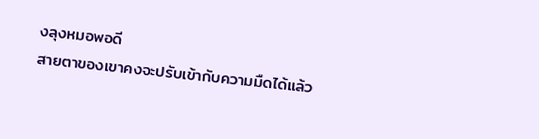งลุงหมอพอดี
สายตาของเขาคงจะปรับเข้ากับความมืดได้แล้ว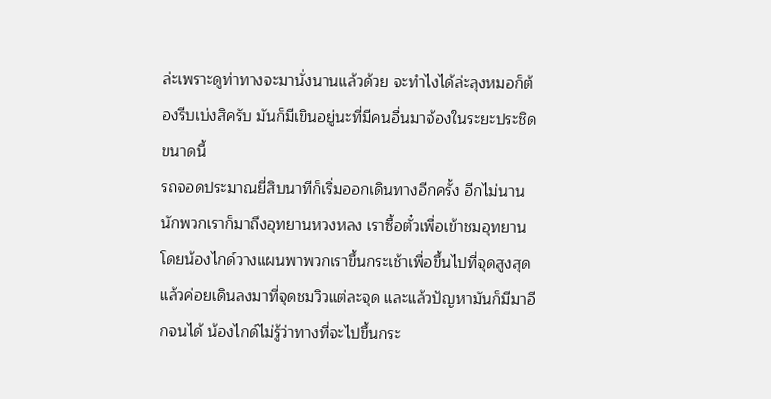ล่ะเพราะดูท่าทางจะมานั่งนานแล้วด้วย จะทำไงได้ล่ะลุงหมอก็ต้องรีบเบ่งสิครับ มันก็มีเขินอยู่นะที่มีคนอื่นมาจ้องในระยะประชิดขนาดนี้
รถจอดประมาณยี่สิบนาทีก็เริ่มออกเดินทางอีกครั้ง อีกไม่นานนักพวกเราก็มาถึงอุทยานหวงหลง เราซื้อตั๋วเพื่อเข้าชมอุทยาน โดยน้องไกด์วางแผนพาพวกเราขึ้นกระเช้าเพื่อขึ้นไปที่จุดสูงสุดแล้วค่อยเดินลงมาที่จุดชมวิวแต่ละจุด และแล้วปัญหามันก็มีมาอีกจนได้ น้องไกด์ไม่รู้ว่าทางที่จะไปขึ้นกระ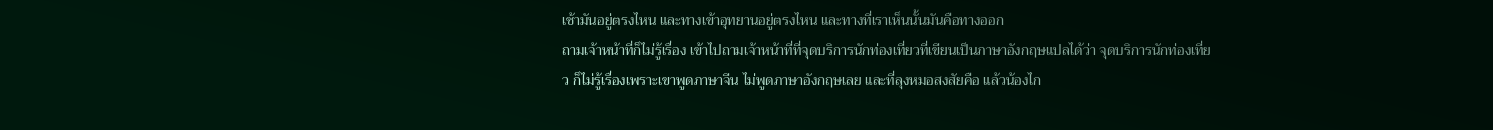เช้ามันอยู่ตรงไหน และทางเข้าอุทยานอยู่ตรงไหน และทางที่เราเห็นนั้นมันคือทางออก
ถามเจ้าหน้าที่ก็ไม่รู้เรื่อง เข้าไปถามเจ้าหน้าที่ที่จุดบริการนักท่องเที่ยวที่เขียนเป็นภาษาอังกฤษแปลได้ว่า จุดบริการนักท่องเที่ยว ก็ไม่รู้เรื่องเพราะเขาพูดภาษาจีน ไม่พูดภาษาอังกฤษเลย และที่ลุงหมอสงสัยคือ แล้วน้องไก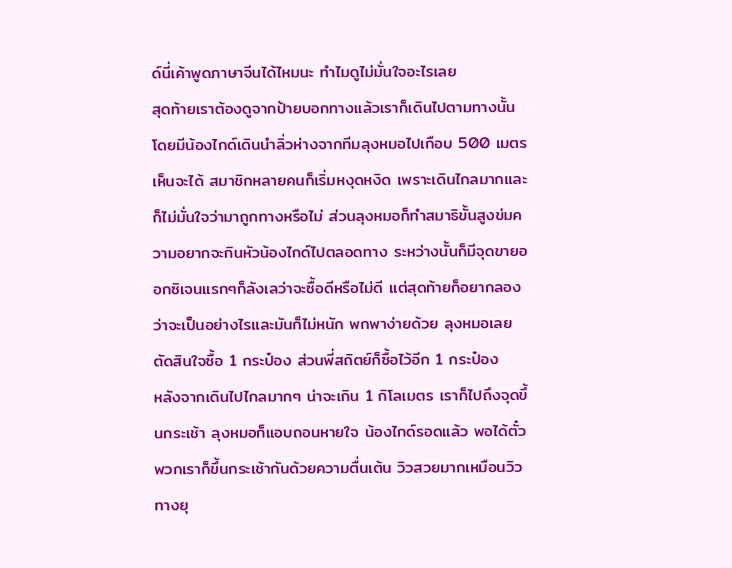ด์นี่เค้าพูดภาษาจีนได้ไหมนะ ทำไมดูไม่มั่นใจอะไรเลย
สุดท้ายเราต้องดูจากป้ายบอกทางแล้วเราก็เดินไปตามทางนั้นโดยมีน้องไกด์เดินนำลิ่วห่างจากทีมลุงหมอไปเกือบ 500 เมตรเห็นจะได้ สมาชิกหลายคนก็เริ่มหงุดหงิด เพราะเดินไกลมากและก็ไม่มั่นใจว่ามาถูกทางหรือไม่ ส่วนลุงหมอก็ทำสมาธิขั้นสูงข่มความอยากจะกินหัวน้องไกด์ไปตลอดทาง ระหว่างนั้นก็มีจุดขายออกซิเจนแรกๆก็ลังเลว่าจะซื้อดีหรือไม่ดี แต่สุดท้ายก็อยากลองว่าจะเป็นอย่างไรและมันก็ไม่หนัก พกพาง่ายด้วย ลุงหมอเลยตัดสินใจซื้อ 1 กระป๋อง ส่วนพี่สถิตย์ก็ซื้อไว้อีก 1 กระป๋อง
หลังจากเดินไปไกลมากๆ น่าจะเกิน 1 กิโลเมตร เราก็ไปถึงจุดขึ้นกระเช้า ลุงหมอก็แอบถอนหายใจ น้องไกด์รอดแล้ว พอได้ตั๋วพวกเราก็ขึ้นกระเช้ากันด้วยความตื่นเต้น วิวสวยมากเหมือนวิวทางยุ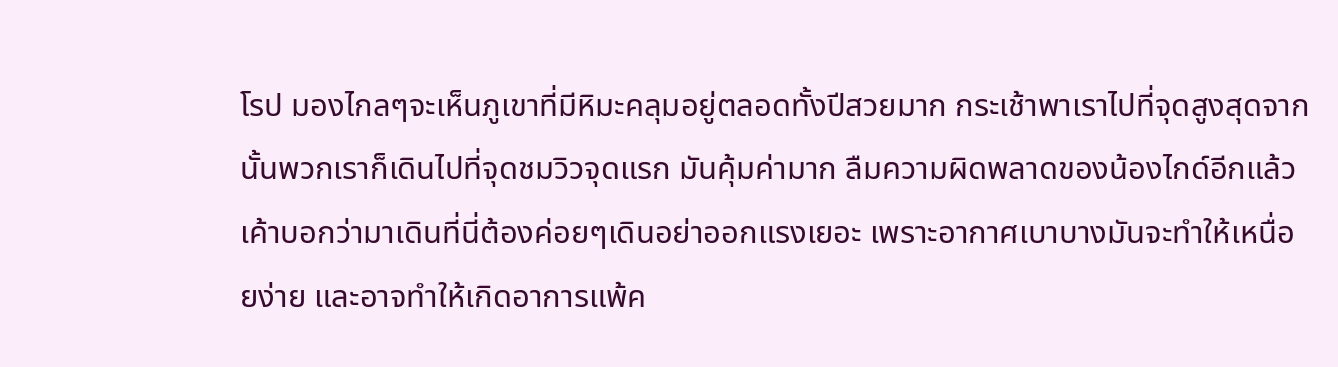โรป มองไกลๆจะเห็นภูเขาที่มีหิมะคลุมอยู่ตลอดทั้งปีสวยมาก กระเช้าพาเราไปที่จุดสูงสุดจากนั้นพวกเราก็เดินไปที่จุดชมวิวจุดแรก มันคุ้มค่ามาก ลืมความผิดพลาดของน้องไกด์อีกแล้ว
เค้าบอกว่ามาเดินที่นี่ต้องค่อยๆเดินอย่าออกแรงเยอะ เพราะอากาศเบาบางมันจะทำให้เหนื่อยง่าย และอาจทำให้เกิดอาการแพ้ค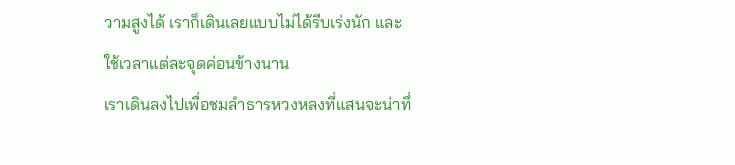วามสูงได้ เราก็เดินเลยแบบไม่ได้รีบเร่งนัก และใช้เวลาแต่ละจุดค่อนข้างนาน
เราเดินลงไปเพื่อชมลำธารหวงหลงที่แสนจะน่าทึ่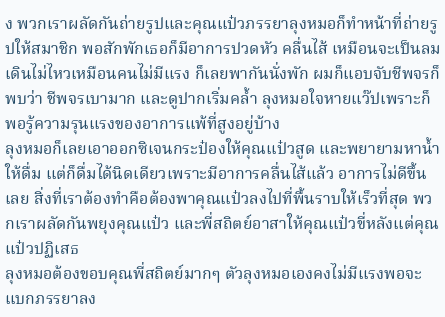ง พวกเราผลัดกันถ่ายรูปและคุณแป๋วภรรยาลุงหมอก็ทำหน้าที่ถ่ายรูปให้สมาชิก พอสักพักเธอก็มีอาการปวดหัว คลื่นไส้ เหมือนจะเป็นลม เดินไม่ไหวเหมือนคนไม่มีแรง ก็เลยพากันนั่งพัก ผมก็แอบจับชีพจรก็พบว่า ชีพจรเบามาก และดูปากเริ่มคล้ำ ลุงหมอใจหายแว๊ปเพราะก็พอรู้ความรุนแรงของอาการแพ้ที่สูงอยู่บ้าง
ลุงหมอก็เลยเอาออกซิเจนกระป๋องให้คุณแป๋วสูด และพยายามหาน้ำให้ดื่ม แต่ก็ดื่มได้นิดเดียวเพราะมีอาการคลื่นไส้แล้ว อาการไม่ดีขึ้นเลย สิ่งที่เราต้องทำคือต้องพาคุณแป๋วลงไปที่พื้นราบให้เร็วที่สุด พวกเราผลัดกันพยุงคุณแป๋ว และพี่สถิตย์อาสาให้คุณแป๋วขี่หลังแต่คุณแป๋วปฏิเสธ
ลุงหมอต้องขอบคุณพี่สถิตย์มากๆ ตัวลุงหมอเองคงไม่มีแรงพอจะแบกภรรยาลง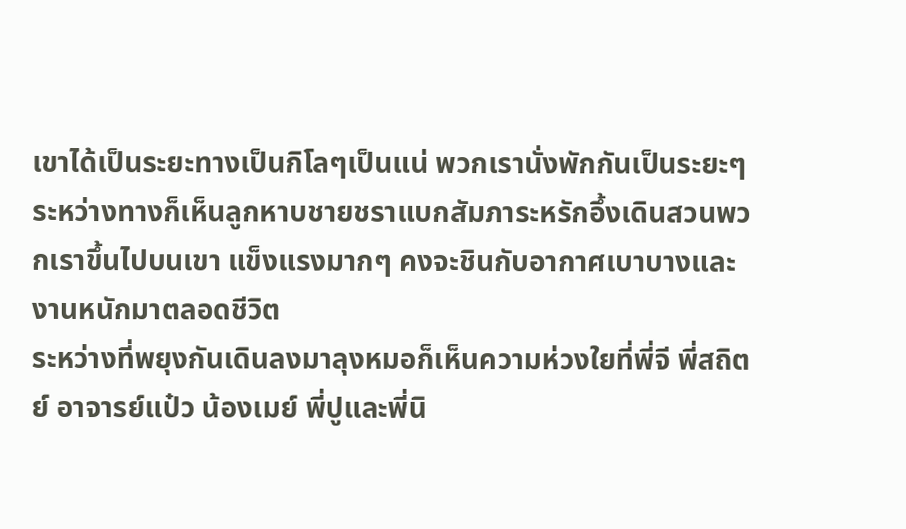เขาได้เป็นระยะทางเป็นกิโลๆเป็นแน่ พวกเรานั่งพักกันเป็นระยะๆ ระหว่างทางก็เห็นลูกหาบชายชราแบกสัมภาระหรักอึ้งเดินสวนพวกเราขึ้นไปบนเขา แข็งแรงมากๆ คงจะชินกับอากาศเบาบางและงานหนักมาตลอดชีวิต
ระหว่างที่พยุงกันเดินลงมาลุงหมอก็เห็นความห่วงใยที่พี่จี พี่สถิตย์ อาจารย์แป๋ว น้องเมย์ พี่ปูและพี่นิ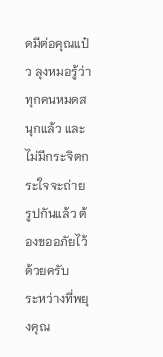ดมีต่อคุณแป๋ว ลุงหมอรู้ว่าทุกคนหมดสนุกแล้ว และไม่มีกระจิตกระใจจะถ่ายรูปกันแล้ว ต้องขออภัยไว้ด้วยครับ
ระหว่างที่พยุงคุณ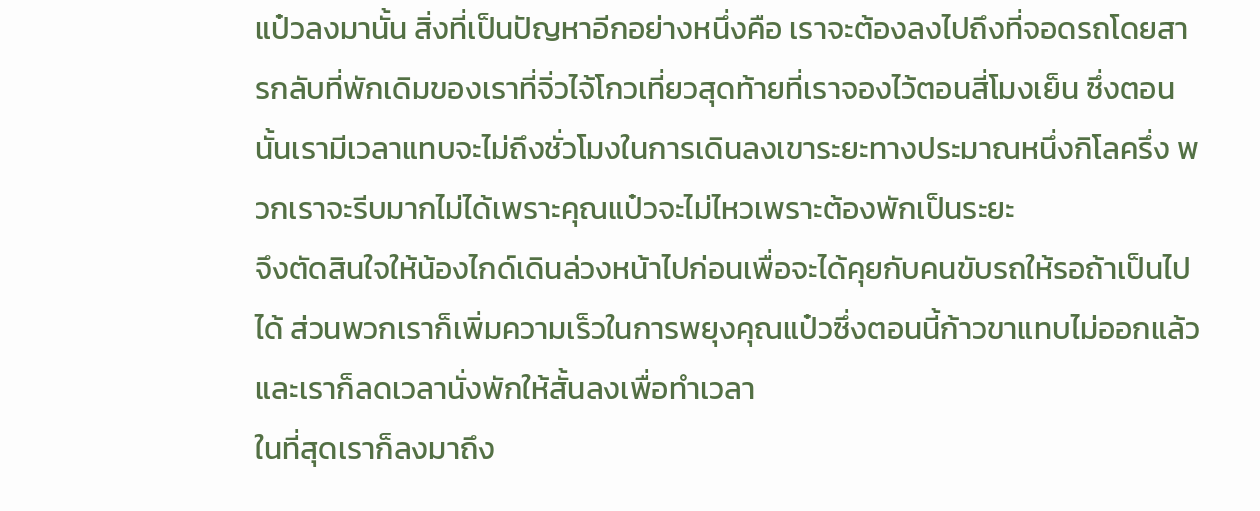แป๋วลงมานั้น สิ่งที่เป็นปัญหาอีกอย่างหนึ่งคือ เราจะต้องลงไปถึงที่จอดรถโดยสารกลับที่พักเดิมของเราที่จิ่วไจ้โกวเที่ยวสุดท้ายที่เราจองไว้ตอนสี่โมงเย็น ซึ่งตอนนั้นเรามีเวลาแทบจะไม่ถึงชั่วโมงในการเดินลงเขาระยะทางประมาณหนึ่งกิโลครึ่ง พวกเราจะรีบมากไม่ได้เพราะคุณแป๋วจะไม่ไหวเพราะต้องพักเป็นระยะ
จึงตัดสินใจให้น้องไกด์เดินล่วงหน้าไปก่อนเพื่อจะได้คุยกับคนขับรถให้รอถ้าเป็นไปได้ ส่วนพวกเราก็เพิ่มความเร็วในการพยุงคุณแป๋วซึ่งตอนนี้ก้าวขาแทบไม่ออกแล้ว และเราก็ลดเวลานั่งพักให้สั้นลงเพื่อทำเวลา
ในที่สุดเราก็ลงมาถึง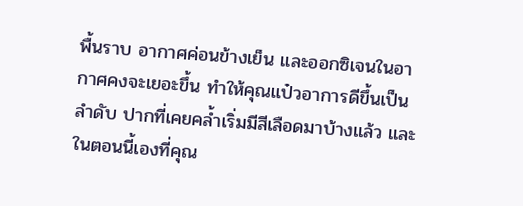พื้นราบ อากาศค่อนข้างเย็น และออกซิเจนในอากาศคงจะเยอะขึ้น ทำให้คุณแป๋วอาการดีขึ้นเป็นลำดับ ปากที่เคยคล้ำเริ่มมีสีเลือดมาบ้างแล้ว และในตอนนี้เองที่คุณ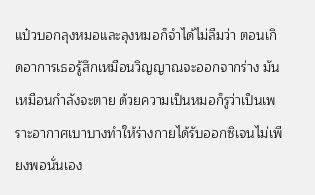แป๋วบอกลุงหมอและลุงหมอก็จำได้ไม่ลืมว่า ตอนเกิดอาการเธอรู้สึกเหมือนวิญญาณจะออกจากร่าง มันเหมือนกำลังจะตาย ด้วยความเป็นหมอก็รูว่าเป็นเพราะอากาศเบาบางทำให้ร่างกายได้รับออกซิเจนไม่เพียงพอนั่นเอง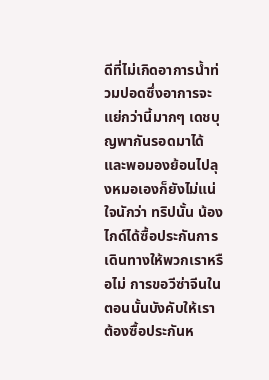ดีที่ไม่เกิดอาการน้ำท่วมปอดซึ่งอาการจะแย่กว่านี้มากๆ เดชบุญพากันรอดมาได้ และพอมองย้อนไปลุงหมอเองก็ยังไม่แน่ใจนักว่า ทริปนั้น น้องไกด์ได้ซื้อประกันการเดินทางให้พวกเราหรือไม่ การขอวีซ่าจีนในตอนนั้นบังคับให้เราต้องซื้อประกันห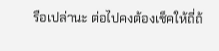รือเปล่านะ ต่อไปคงต้องเช็คให้ถี่ถ้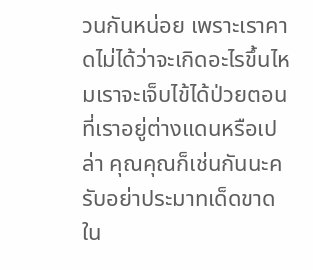วนกันหน่อย เพราะเราคาดไม่ได้ว่าจะเกิดอะไรขึ้นไหมเราจะเจ็บไข้ได้ป่วยตอนที่เราอยู่ต่างแดนหรือเปล่า คุณคุณก็เช่นกันนะครับอย่าประมาทเด็ดขาด
ใน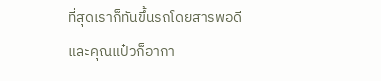ที่สุดเราก็ทันขึ้นรถโดยสารพอดี และคุณแป๋วก็อากา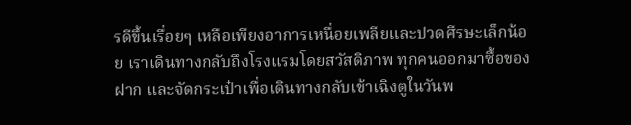รดีขึ้นเรื่อยๆ เหลือเพียงอาการเหนื่อยเพลียและปวดศีรษะเล็กน้อย เราเดินทางกลับถึงโรงแรมโดยสวัสดิภาพ ทุกคนออกมาซื้อของฝาก และจัดกระเป๋าเพื่อเดินทางกลับเข้าเฉิงตูในวันพ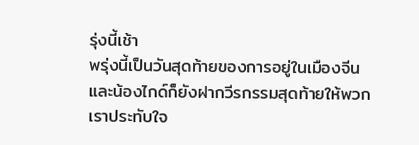รุ่งนี้เช้า
พรุ่งนี้เป็นวันสุดท้ายของการอยู่ในเมืองจีน และน้องไกด์ก็ยังฝากวีรกรรมสุดท้ายให้พวกเราประทับใจ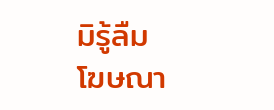มิรู้ลืม
โฆษณา